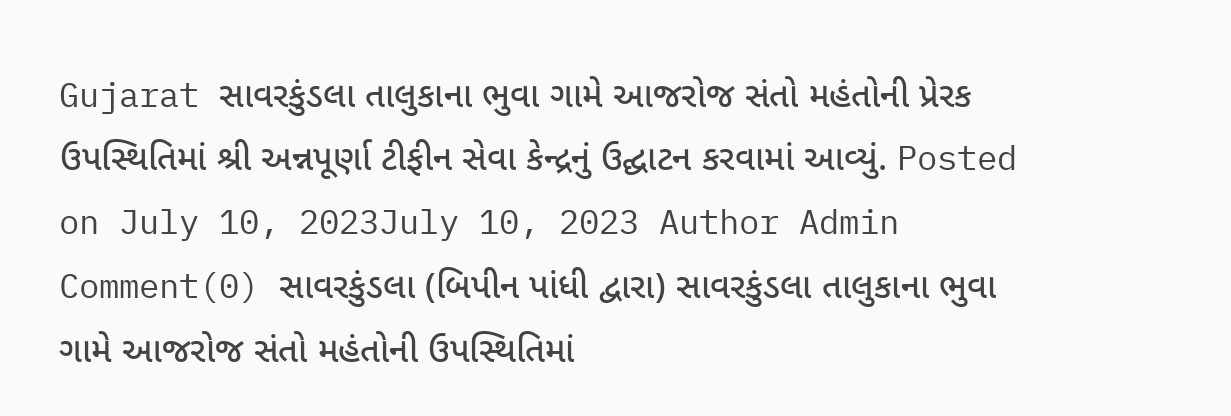Gujarat સાવરકુંડલા તાલુકાના ભુવા ગામે આજરોજ સંતો મહંતોની પ્રેરક ઉપસ્થિતિમાં શ્રી અન્નપૂર્ણા ટીફીન સેવા કેન્દ્રનું ઉદ્ઘાટન કરવામાં આવ્યું. Posted on July 10, 2023July 10, 2023 Author Admin Comment(0) સાવરકુંડલા (બિપીન પાંધી દ્વારા) સાવરકુંડલા તાલુકાના ભુવા ગામે આજરોજ સંતો મહંતોની ઉપસ્થિતિમાં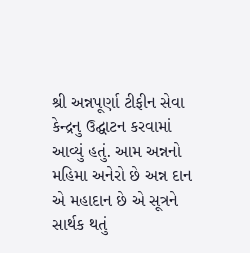શ્રી અન્નપૂર્ણા ટીફીન સેવા કેન્દ્રનુ ઉદ્ઘાટન કરવામાં આવ્યું હતું. આમ અન્નનો મહિમા અનેરો છે અન્ન દાન એ મહાદાન છે એ સૂત્રને સાર્થક થતું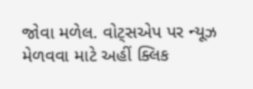જોવા મળેલ. વોટ્સએપ પર ન્યૂઝ મેળવવા માટે અહીં ક્લિક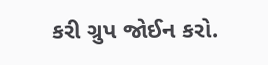કરી ગ્રુપ જોઈન કરો.